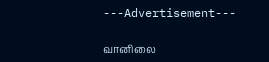---Advertisement---

வானிலை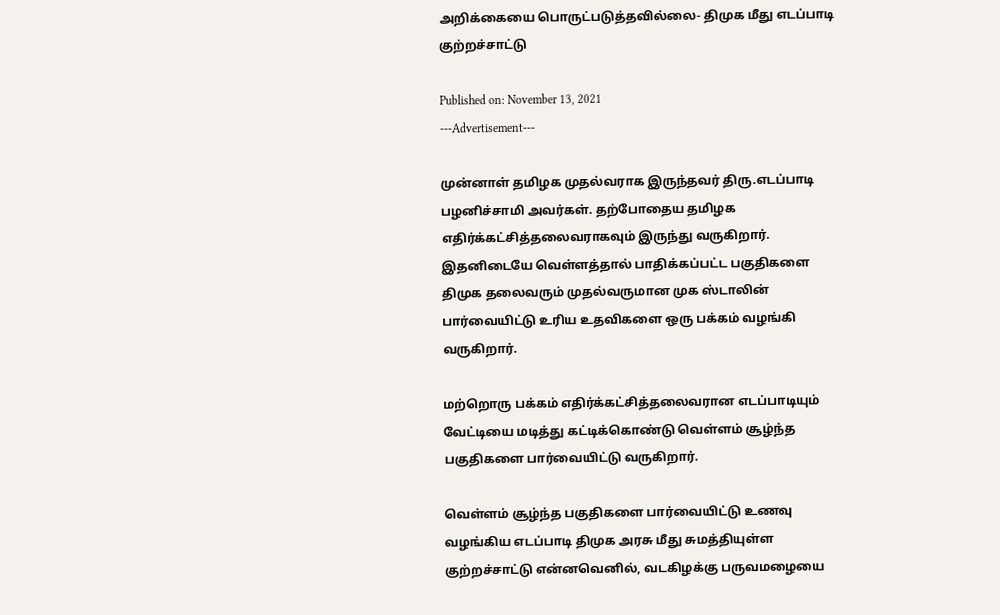அறிக்கையை பொருட்படுத்தவில்லை- திமுக மீது எடப்பாடி குற்றச்சாட்டு

Published on: November 13, 2021
---Advertisement---

முன்னாள் தமிழக முதல்வராக இருந்தவர் திரு.எடப்பாடி பழனிச்சாமி அவர்கள். தற்போதைய தமிழக எதிர்க்கட்சித்தலைவராகவும் இருந்து வருகிறார். இதனிடையே வெள்ளத்தால் பாதிக்கப்பட்ட பகுதிகளை திமுக தலைவரும் முதல்வருமான முக ஸ்டாலின் பார்வையிட்டு உரிய உதவிகளை ஒரு பக்கம் வழங்கி வருகிறார்.

மற்றொரு பக்கம் எதிர்க்கட்சித்தலைவரான எடப்பாடியும் வேட்டியை மடித்து கட்டிக்கொண்டு வெள்ளம் சூழ்ந்த பகுதிகளை பார்வையிட்டு வருகிறார்.

வெள்ளம் சூழ்ந்த பகுதிகளை பார்வையிட்டு உணவு வழங்கிய எடப்பாடி திமுக அரசு மீது சுமத்தியுள்ள குற்றச்சாட்டு என்னவெனில், வடகிழக்கு பருவமழையை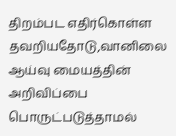திறம்பட எதிர்கொள்ள தவறியதோடு,வானிலை ஆய்வு மையத்தின் அறிவிப்பை பொருட்படுத்தாமல்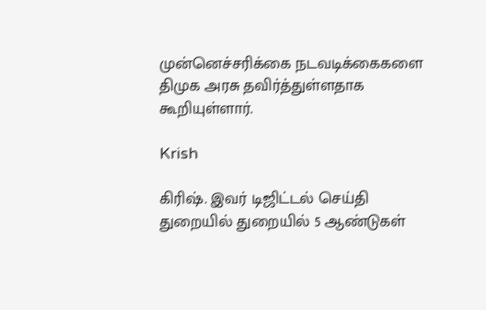முன்னெச்சரிக்கை நடவடிக்கைகளை திமுக அரசு தவிர்த்துள்ளதாக கூறியுள்ளார்.

Krish

கிரிஷ். இவர் டிஜிட்டல் செய்தி துறையில் துறையில் 5 ஆண்டுகள்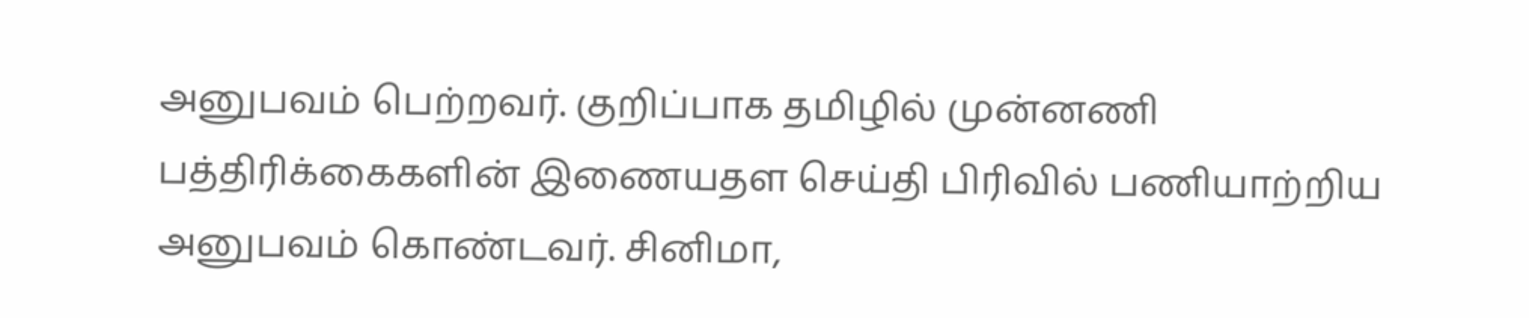அனுபவம் பெற்றவர். குறிப்பாக தமிழில் முன்னணி பத்திரிக்கைகளின் இணையதள செய்தி பிரிவில் பணியாற்றிய அனுபவம் கொண்டவர். சினிமா,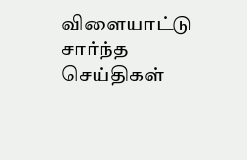விளையாட்டு சார்ந்த செய்திகள்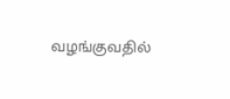வழங்குவதில்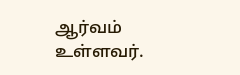ஆர்வம் உள்ளவர்.